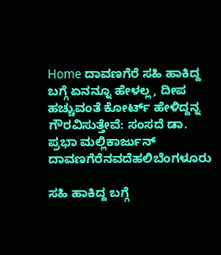Home ದಾವಣಗೆರೆ ಸಹಿ ಹಾಕಿದ್ದ ಬಗ್ಗೆ ಏನನ್ನೂ ಹೇಳಲ್ಲ, ದೀಪ ಹಚ್ಚುವಂತೆ ಕೋರ್ಟ್ ಹೇಳಿದ್ದನ್ನ ಗೌರವಿಸುತ್ತೇವೆ: ಸಂಸದೆ ಡಾ. ಪ್ರಭಾ ಮಲ್ಲಿಕಾರ್ಜುನ್
ದಾವಣಗೆರೆನವದೆಹಲಿಬೆಂಗಳೂರು

ಸಹಿ ಹಾಕಿದ್ದ ಬಗ್ಗೆ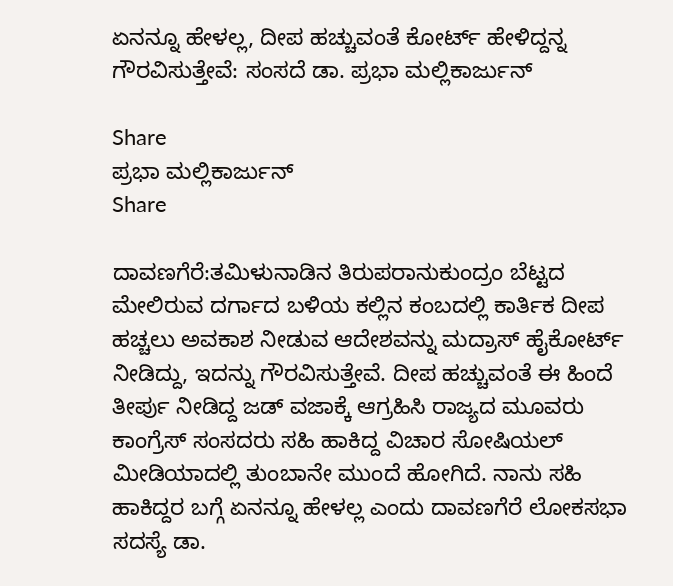ಏನನ್ನೂ ಹೇಳಲ್ಲ, ದೀಪ ಹಚ್ಚುವಂತೆ ಕೋರ್ಟ್ ಹೇಳಿದ್ದನ್ನ ಗೌರವಿಸುತ್ತೇವೆ: ಸಂಸದೆ ಡಾ. ಪ್ರಭಾ ಮಲ್ಲಿಕಾರ್ಜುನ್

Share
ಪ್ರಭಾ ಮಲ್ಲಿಕಾರ್ಜುನ್
Share

ದಾವಣಗೆರೆ:ತಮಿಳುನಾಡಿನ ತಿರುಪರಾನುಕುಂದ್ರಂ ಬೆಟ್ಟದ ಮೇಲಿರುವ ದರ್ಗಾದ ಬಳಿಯ ಕಲ್ಲಿನ ಕಂಬದಲ್ಲಿ ಕಾರ್ತಿಕ ದೀಪ ಹಚ್ಚಲು ಅವಕಾಶ ನೀಡುವ ಆದೇಶವನ್ನು ಮದ್ರಾಸ್ ಹೈಕೋರ್ಟ್ ನೀಡಿದ್ದು, ಇದನ್ನು ಗೌರವಿಸುತ್ತೇವೆ. ದೀಪ ಹಚ್ಚುವಂತೆ ಈ ಹಿಂದೆ ತೀರ್ಪು ನೀಡಿದ್ದ ಜಡ್ ವಜಾಕ್ಕೆ ಆಗ್ರಹಿಸಿ ರಾಜ್ಯದ ಮೂವರು ಕಾಂಗ್ರೆಸ್ ಸಂಸದರು ಸಹಿ ಹಾಕಿದ್ದ ವಿಚಾರ ಸೋಷಿಯಲ್ ಮೀಡಿಯಾದಲ್ಲಿ ತುಂಬಾನೇ ಮುಂದೆ ಹೋಗಿದೆ. ನಾನು ಸಹಿ ಹಾಕಿದ್ದರ ಬಗ್ಗೆ ಏನನ್ನೂ ಹೇಳಲ್ಲ ಎಂದು ದಾವಣಗೆರೆ ಲೋಕಸಭಾ ಸದಸ್ಯೆ ಡಾ.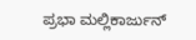ಪ್ರಭಾ ಮಲ್ಲಿಕಾರ್ಜುನ್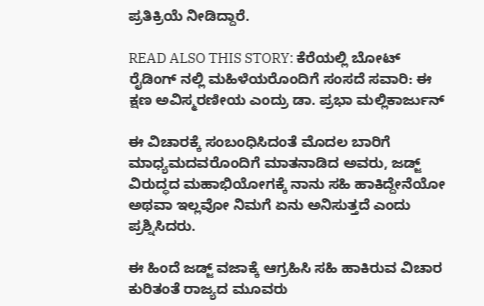ಪ್ರತಿಕ್ರಿಯೆ ನೀಡಿದ್ದಾರೆ.

READ ALSO THIS STORY: ಕೆರೆಯಲ್ಲಿ ಬೋಟ್ ರೈಡಿಂಗ್ ನಲ್ಲಿ ಮಹಿಳೆಯರೊಂದಿಗೆ ಸಂಸದೆ ಸವಾರಿ: ಈ ಕ್ಷಣ ಅವಿಸ್ಮರಣೀಯ ಎಂದ್ರು ಡಾ. ಪ್ರಭಾ ಮಲ್ಲಿಕಾರ್ಜುನ್

ಈ ವಿಚಾರಕ್ಕೆ ಸಂಬಂಧಿಸಿದಂತೆ ಮೊದಲ ಬಾರಿಗೆ ಮಾಧ್ಯಮದವರೊಂದಿಗೆ ಮಾತನಾಡಿದ ಅವರು, ಜಡ್ಜ್ ವಿರುದ್ಧದ ಮಹಾಭಿಯೋಗಕ್ಕೆ ನಾನು ಸಹಿ ಹಾಕಿದ್ದೇನೆಯೋ ಅಥವಾ ಇಲ್ಲವೋ ನಿಮಗೆ ಏನು ಅನಿಸುತ್ತದೆ ಎಂದು ಪ್ರಶ್ನಿಸಿದರು.

ಈ ಹಿಂದೆ ಜಡ್ಜ್ ವಜಾಕ್ಕೆ ಆಗ್ರಹಿಸಿ ಸಹಿ ಹಾಕಿರುವ ವಿಚಾರ ಕುರಿತಂತೆ ರಾಜ್ಯದ ಮೂವರು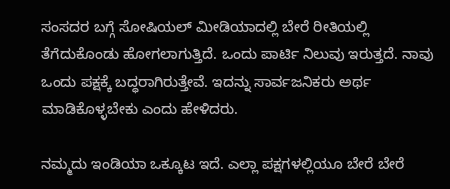ಸಂಸದರ ಬಗ್ಗೆ ಸೋಷಿಯಲ್ ಮೀಡಿಯಾದಲ್ಲಿ ಬೇರೆ ರೀತಿಯಲ್ಲಿ ತೆಗೆದುಕೊಂಡು ಹೋಗಲಾಗುತ್ತಿದೆ. ಒಂದು ಪಾರ್ಟಿ ನಿಲುವು ಇರುತ್ತದೆ. ನಾವು ಒಂದು ಪಕ್ಷಕ್ಕೆ ಬದ್ಧರಾಗಿರುತ್ತೇವೆ. ಇದನ್ನು ಸಾರ್ವಜನಿಕರು ಅರ್ಥ ಮಾಡಿಕೊಳ್ಳಬೇಕು ಎಂದು ಹೇಳಿದರು.

ನಮ್ಮದು ಇಂಡಿಯಾ ಒಕ್ಕೂಟ ಇದೆ. ಎಲ್ಲಾ ಪಕ್ಷಗಳಲ್ಲಿಯೂ ಬೇರೆ ಬೇರೆ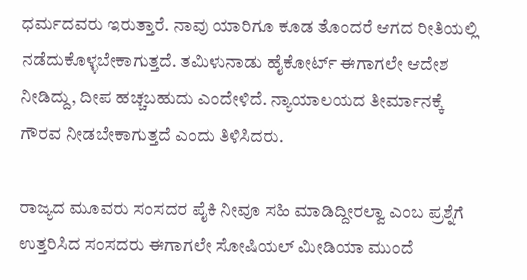ಧರ್ಮದವರು ಇರುತ್ತಾರೆ. ನಾವು ಯಾರಿಗೂ ಕೂಡ ತೊಂದರೆ ಆಗದ ರೀತಿಯಲ್ಲಿ ನಡೆದುಕೊಳ್ಳಬೇಕಾಗುತ್ತದೆ. ತಮಿಳುನಾಡು ಹೈಕೋರ್ಟ್ ಈಗಾಗಲೇ ಆದೇಶ ನೀಡಿದ್ದು, ದೀಪ ಹಚ್ಚಬಹುದು ಎಂದೇಳಿದೆ. ನ್ಯಾಯಾಲಯದ ತೀರ್ಮಾನಕ್ಕೆ ಗೌರವ ನೀಡಬೇಕಾಗುತ್ತದೆ ಎಂದು ತಿಳಿಸಿದರು.

ರಾಜ್ಯದ ಮೂವರು ಸಂಸದರ ಪೈಕಿ ನೀವೂ ಸಹಿ ಮಾಡಿದ್ದೀರಲ್ವಾ ಎಂಬ ಪ್ರಶ್ನೆಗೆ ಉತ್ತರಿಸಿದ ಸಂಸದರು ಈಗಾಗಲೇ ಸೋಷಿಯಲ್ ಮೀಡಿಯಾ ಮುಂದೆ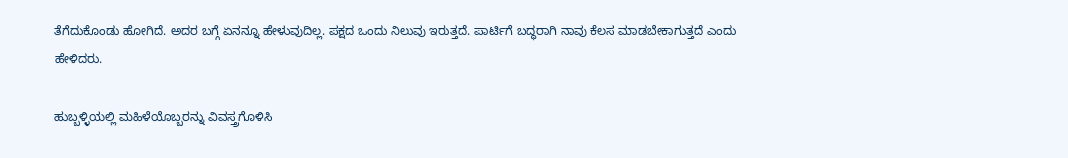ತೆಗೆದುಕೊಂಡು ಹೋಗಿದೆ. ಅದರ ಬಗ್ಗೆ ಏನನ್ನೂ ಹೇಳುವುದಿಲ್ಲ. ಪಕ್ಷದ ಒಂದು ನಿಲುವು ಇರುತ್ತದೆ. ಪಾರ್ಟಿಗೆ ಬದ್ಧರಾಗಿ ನಾವು ಕೆಲಸ ಮಾಡಬೇಕಾಗುತ್ತದೆ ಎಂದು ಹೇಳಿದರು.

ಹುಬ್ಬಳ್ಳಿಯಲ್ಲಿ ಮಹಿಳೆಯೊಬ್ಬರನ್ನು ವಿವಸ್ತ್ರಗೊಳಿಸಿ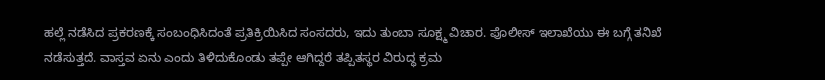ಹಲ್ಲೆ ನಡೆಸಿದ ಪ್ರಕರಣಕ್ಕೆ ಸಂಬಂಧಿಸಿದಂತೆ ಪ್ರತಿಕ್ರಿಯಿಸಿದ ಸಂಸದರು, ಇದು ತುಂಬಾ ಸೂಕ್ಷ್ಮ ವಿಚಾರ. ಪೊಲೀಸ್ ಇಲಾಖೆಯು ಈ ಬಗ್ಗೆ ತನಿಖೆ ನಡೆಸುತ್ತದೆ. ವಾಸ್ತವ ಏನು ಎಂದು ತಿಳಿದುಕೊಂಡು ತಪ್ಪೇ ಆಗಿದ್ದರೆ ತಪ್ಪಿತಸ್ಥರ ವಿರುದ್ಧ ಕ್ರಮ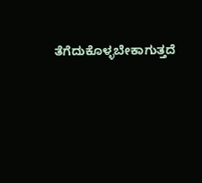ತೆಗೆದುಕೊಳ್ಳಬೇಕಾಗುತ್ತದೆ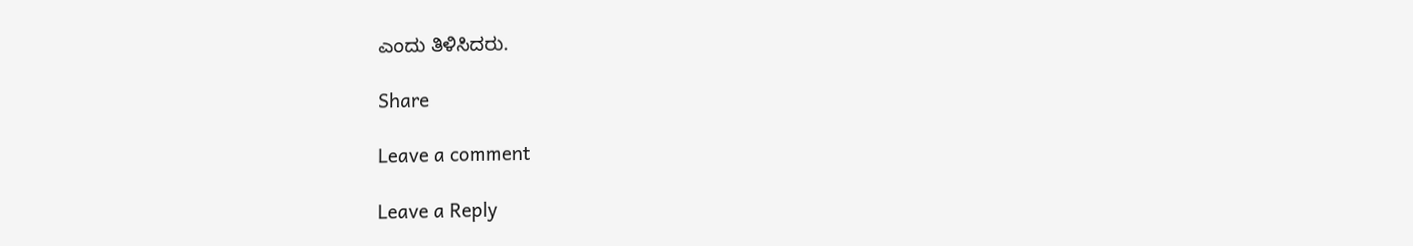ಎಂದು ತಿಳಿಸಿದರು.

Share

Leave a comment

Leave a Reply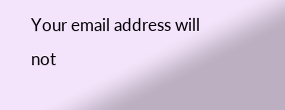Your email address will not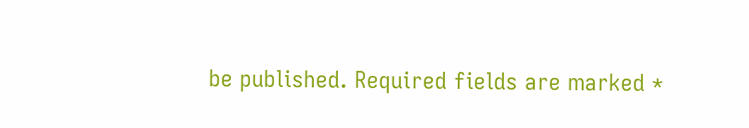be published. Required fields are marked *